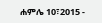ሐምሌ 10፣2015 -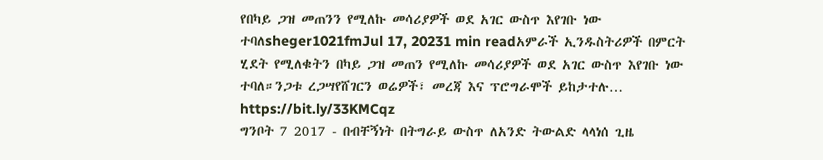የበካይ ጋዝ መጠንን የሚለኩ መሳሪያዎች ወደ አገር ውስጥ እየገቡ ነው ተባለsheger1021fmJul 17, 20231 min readአምራች ኢንዱስትሪዎች በምርት ሂደት የሚለቁትን በካይ ጋዝ መጠን የሚለኩ መሳሪያዎች ወደ አገር ውስጥ እየገቡ ነው ተባለ።ንጋቱ ረጋሣየሸገርን ወሬዎች፣ መረጃ እና ፕሮግራሞች ይከታተሉ… https://bit.ly/33KMCqz
ግንቦት 7 2017 - በብቸኝነት በትግራይ ውስጥ ለአንድ ትውልድ ላላነሰ ጊዜ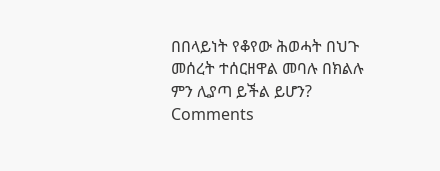በበላይነት የቆየው ሕወሓት በህጉ መሰረት ተሰርዘዋል መባሉ በክልሉ ምን ሊያጣ ይችል ይሆን?
Comments